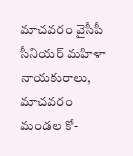మాచవరం వైసీపీ సీనియర్ మహిళా నాయకురాలు, మాచవరం మండల కో-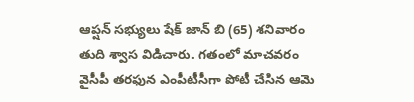ఆప్షన్ సభ్యులు షేక్ జాన్ బి (65) శనివారం తుది శ్వాస విడిచారు. గతంలో మాచవరం వైసీపీ తరఫున ఎంపీటీసీగా పోటీ చేసిన ఆమె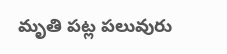మృతి పట్ల పలువురు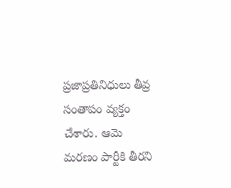ప్రజాప్రతినిధులు తీవ్ర సంతాపం వ్యక్తం చేశారు. ఆమె మరణం పార్టీకి తీరని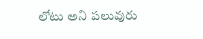లోటు అని పలువురు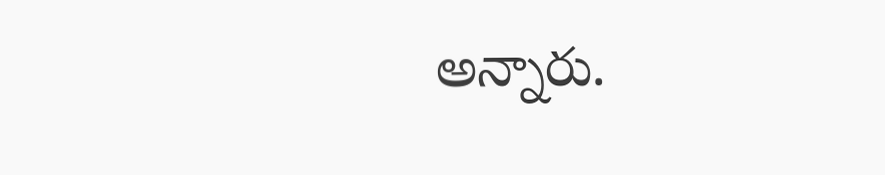అన్నారు.